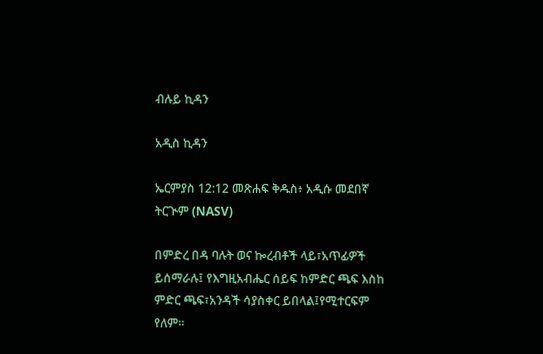ብሉይ ኪዳን

አዲስ ኪዳን

ኤርምያስ 12:12 መጽሐፍ ቅዱስ፥ አዲሱ መደበኛ ትርጒም (NASV)

በምድረ በዳ ባሉት ወና ኰረብቶች ላይ፣አጥፊዎች ይሰማራሉ፤ የእግዚአብሔር ሰይፍ ከምድር ጫፍ እስከ ምድር ጫፍ፣አንዳች ሳያስቀር ይበላል፤የሚተርፍም የለም።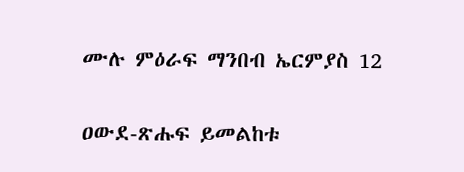ሙሉ ምዕራፍ ማንበብ ኤርምያስ 12

ዐውደ-ጽሑፍ ይመልከቱ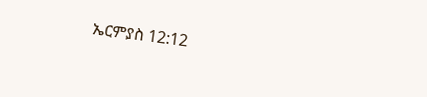ኤርምያስ 12:12